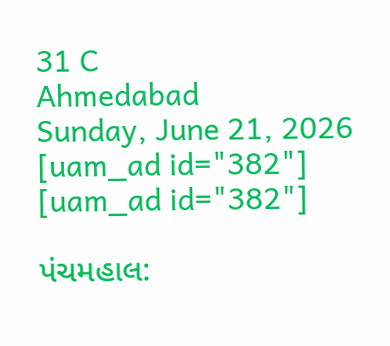31 C
Ahmedabad
Sunday, June 21, 2026
[uam_ad id="382"]
[uam_ad id="382"]

પંચમહાલ: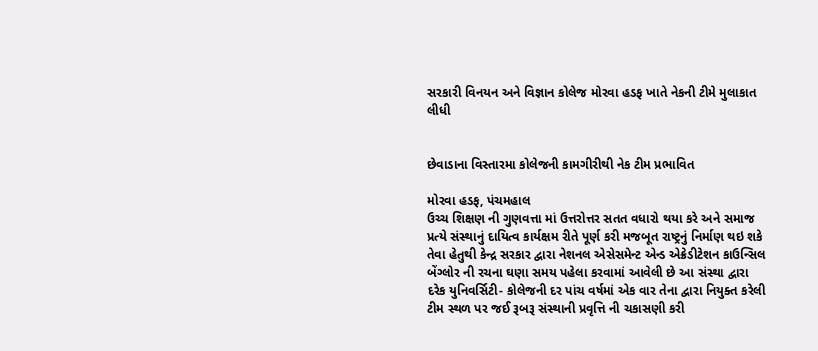સરકારી વિનયન અને વિજ્ઞાન કોલેજ મોરવા હડફ ખાતે નેકની ટીમે મુલાકાત લીધી


છેવાડાના વિસ્તારમા કોલેજની કામગીરીથી નેક ટીમ પ્રભાવિત

મોરવા હડફ, પંચમહાલ
ઉચ્ચ શિક્ષણ ની ગુણવત્તા માં ઉત્તરોત્તર સતત વધારો થયા કરે અને સમાજ પ્રત્યે સંસ્થાનું દાયિત્વ કાર્યક્ષમ રીતે પૂર્ણ કરી મજબૂત રાષ્ટ્રનું નિર્માણ થઇ શકે તેવા હેતુથી કેન્દ્ર સરકાર દ્વારા નેશનલ એસેસમેન્ટ એન્ડ એક્રેડીટેશન કાઉન્સિલ બેંગ્લોર ની રચના ઘણા સમય પહેલા કરવામાં આવેલી છે આ સંસ્થા દ્વારા દરેક યુનિવર્સિટી- કોલેજની દર પાંચ વર્ષમાં એક વાર તેના દ્વારા નિયુક્ત કરેલી ટીમ સ્થળ પર જઈ રૂબરૂ સંસ્થાની પ્રવૃત્તિ ની ચકાસણી કરી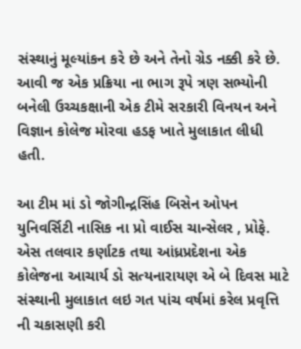સંસ્થાનું મૂલ્યાંકન કરે છે અને તેનો ગ્રેડ નક્કી કરે છે. આવી જ એક પ્રક્રિયા ના ભાગ રૂપે ત્રણ સભ્યોની બનેલી ઉચ્ચકક્ષાની એક ટીમે સરકારી વિનયન અને વિજ્ઞાન કોલેજ મોરવા હડફ ખાતે મુલાકાત લીધી હતી.

આ ટીમ માં ડો જોગીન્દ્રસિંહ બિસેન ઓપન યુનિવર્સિટી નાસિક ના પ્રો વાઈસ ચાન્સેલર , પ્રોફે. એસ તલવાર કર્ણાટક તથા આંધ્રપ્રદેશના એક કોલેજના આચાર્ય ડો સત્યનારાયણ એ બે દિવસ માટે સંસ્થાની મુલાકાત લઇ ગત પાંચ વર્ષમાં કરેલ પ્રવૃત્તિ ની ચકાસણી કરી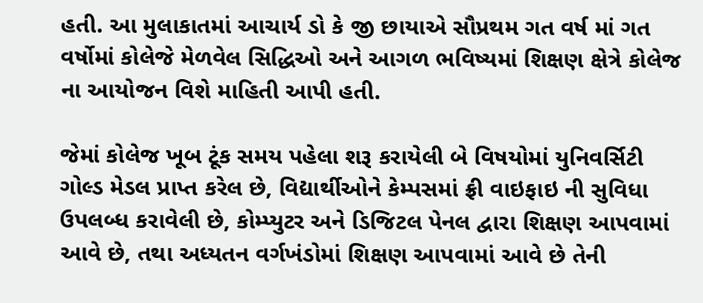હતી. આ મુલાકાતમાં આચાર્ય ડો કે જી છાયાએ સૌપ્રથમ ગત વર્ષ માં ગત વર્ષોમાં કોલેજે મેળવેલ સિદ્ધિઓ અને આગળ ભવિષ્યમાં શિક્ષણ ક્ષેત્રે કોલેજ ના આયોજન વિશે માહિતી આપી હતી.

જેમાં કોલેજ ખૂબ ટૂંક સમય પહેલા શરૂ કરાયેલી બે વિષયોમાં યુનિવર્સિટી ગોલ્ડ મેડલ પ્રાપ્ત કરેલ છે, વિદ્યાર્થીઓને કેમ્પસમાં ફ્રી વાઇફાઇ ની સુવિધા ઉપલબ્ધ કરાવેલી છે, કોમ્પ્યુટર અને ડિજિટલ પેનલ દ્વારા શિક્ષણ આપવામાં આવે છે, તથા અધ્યતન વર્ગખંડોમાં શિક્ષણ આપવામાં આવે છે તેની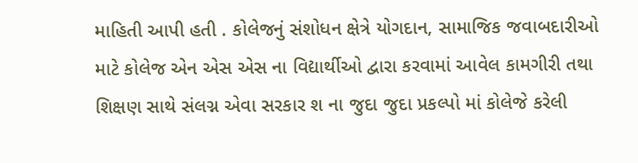માહિતી આપી હતી . કોલેજનું સંશોધન ક્ષેત્રે યોગદાન, સામાજિક જવાબદારીઓ માટે કોલેજ એન એસ એસ ના વિદ્યાર્થીઓ દ્વારા કરવામાં આવેલ કામગીરી તથા શિક્ષણ સાથે સંલગ્ન એવા સરકાર શ ના જુદા જુદા પ્રકલ્પો માં કોલેજે કરેલી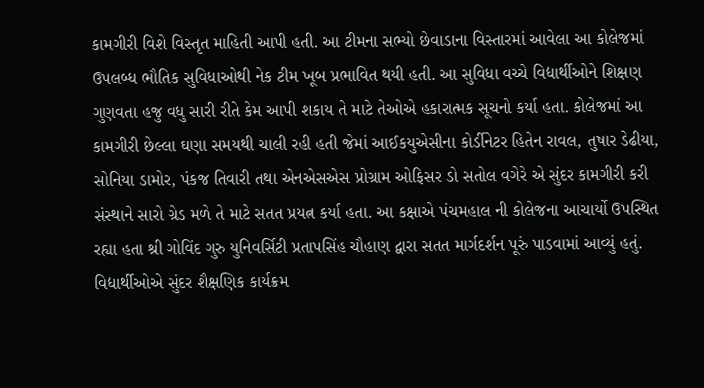કામગીરી વિશે વિસ્તૃત માહિતી આપી હતી. આ ટીમના સભ્યો છેવાડાના વિસ્તારમાં આવેલા આ કોલેજમાં ઉપલબ્ધ ભૌતિક સુવિધાઓથી નેક ટીમ ખૂબ પ્રભાવિત થયી હતી. આ સુવિધા વચ્ચે વિદ્યાર્થીઓને શિક્ષણ ગુણવતા હજુ વધુ સારી રીતે કેમ આપી શકાય તે માટે તેઓએ હકારાત્મક સૂચનો કર્યા હતા. કોલેજમાં આ કામગીરી છેલ્લા ઘણા સમયથી ચાલી રહી હતી જેમાં આઈકયુએસીના કોર્ડીનેટર હિતેન રાવલ, તુષાર ડેઢીયા, સોનિયા ડામોર, પંકજ તિવારી તથા એનએસએસ પ્રોગ્રામ ઓફિસર ડો સતોલ વગેરે એ સુંદર કામગીરી કરી સંસ્થાને સારો ગ્રેડ મળે તે માટે સતત પ્રયત્ન કર્યા હતા. આ કક્ષાએ પંચમહાલ ની કોલેજના આચાર્યો ઉપસ્થિત રહ્યા હતા શ્રી ગોવિંદ ગુરુ યુનિવર્સિટી પ્રતાપસિંહ ચૌહાણ દ્વારા સતત માર્ગદર્શન પૂરું પાડવામાં આવ્યું હતું. વિદ્યાર્થીઓએ સુંદર શૈક્ષણિક કાર્યક્રમ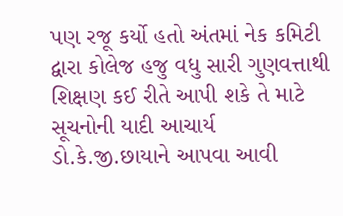પણ રજૂ કર્યો હતો અંતમાં નેક કમિટી દ્વારા કોલેજ હજુ વધુ સારી ગુણવત્તાથી શિક્ષણ કઈ રીતે આપી શકે તે માટે સૂચનોની યાદી આચાર્ય ડો.કે.જી.છાયાને આપવા આવી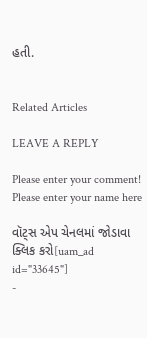હતી.


Related Articles

LEAVE A REPLY

Please enter your comment!
Please enter your name here

વૉટ્સ એપ ચેનલમાં જોડાવા ક્લિક કરો[uam_ad id="33645"]
-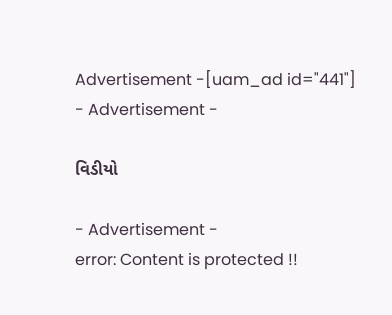Advertisement -[uam_ad id="441"]
- Advertisement -

વિડીયો

- Advertisement -
error: Content is protected !!